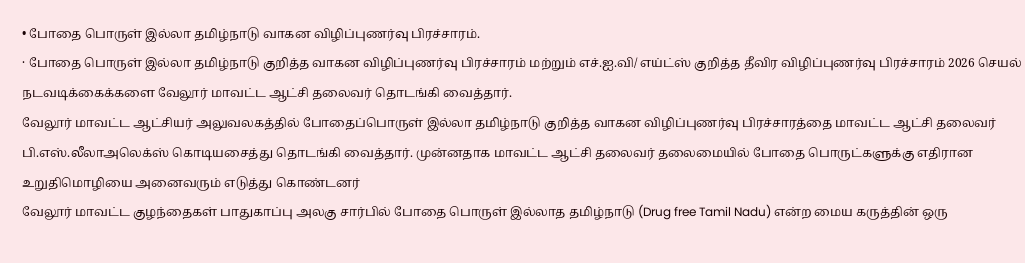• போதை பொருள் இல்லா தமிழ்நாடு வாகன விழிப்புணர்வு பிரச்சாரம்.
· போதை பொருள் இல்லா தமிழ்நாடு குறித்த வாகன விழிப்புணர்வு பிரச்சாரம் மற்றும் எச்.ஐ.வி/ எய்ட்ஸ் குறித்த தீவிர விழிப்புணர்வு பிரச்சாரம் 2026 செயல் நடவடிக்கைக்களை வேலூர் மாவட்ட ஆட்சி தலைவர் தொடங்கி வைத்தார்.
வேலூர் மாவட்ட ஆட்சியர் அலுவலகத்தில் போதைப்பொருள் இல்லா தமிழ்நாடு குறித்த வாகன விழிப்புணர்வு பிரச்சாரத்தை மாவட்ட ஆட்சி தலைவர் பி.எஸ்.லீலாஅலெக்ஸ் கொடியசைத்து தொடங்கி வைத்தார். முன்னதாக மாவட்ட ஆட்சி தலைவர் தலைமையில் போதை பொருட்களுக்கு எதிரான உறுதிமொழியை அனைவரும் எடுத்து கொண்டனர்
வேலூர் மாவட்ட குழந்தைகள் பாதுகாப்பு அலகு சார்பில் போதை பொருள் இல்லாத தமிழ்நாடு (Drug free Tamil Nadu) என்ற மைய கருத்தின் ஒரு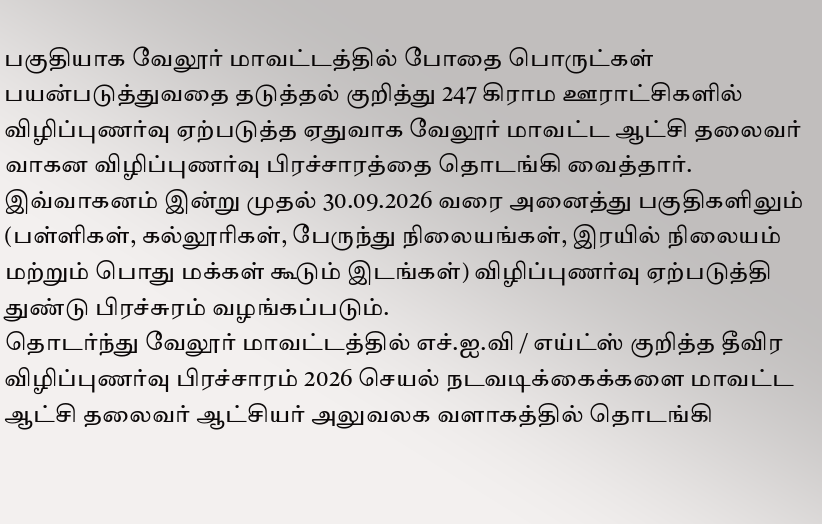பகுதியாக வேலூர் மாவட்டத்தில் போதை பொருட்கள் பயன்படுத்துவதை தடுத்தல் குறித்து 247 கிராம ஊராட்சிகளில் விழிப்புணர்வு ஏற்படுத்த ஏதுவாக வேலூர் மாவட்ட ஆட்சி தலைவர் வாகன விழிப்புணர்வு பிரச்சாரத்தை தொடங்கி வைத்தார்.
இவ்வாகனம் இன்று முதல் 30.09.2026 வரை அனைத்து பகுதிகளிலும் (பள்ளிகள், கல்லூரிகள், பேருந்து நிலையங்கள், இரயில் நிலையம் மற்றும் பொது மக்கள் கூடும் இடங்கள்) விழிப்புணர்வு ஏற்படுத்தி துண்டு பிரச்சுரம் வழங்கப்படும்.
தொடர்ந்து வேலூர் மாவட்டத்தில் எச்.ஐ.வி / எய்ட்ஸ் குறித்த தீவிர விழிப்புணர்வு பிரச்சாரம் 2026 செயல் நடவடிக்கைக்களை மாவட்ட ஆட்சி தலைவர் ஆட்சியர் அலுவலக வளாகத்தில் தொடங்கி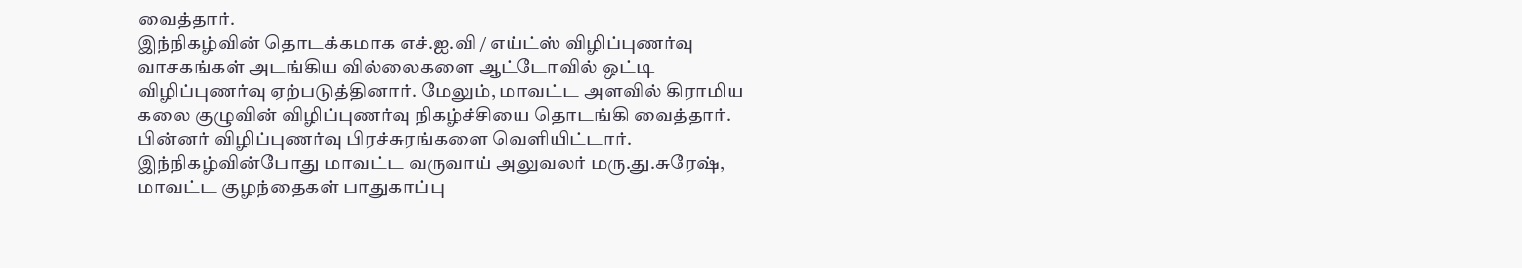வைத்தார்.
இந்நிகழ்வின் தொடக்கமாக எச்.ஐ.வி / எய்ட்ஸ் விழிப்புணர்வு வாசகங்கள் அடங்கிய வில்லைகளை ஆட்டோவில் ஒட்டி விழிப்புணர்வு ஏற்படுத்தினார். மேலும், மாவட்ட அளவில் கிராமிய கலை குழுவின் விழிப்புணர்வு நிகழ்ச்சியை தொடங்கி வைத்தார். பின்னர் விழிப்புணர்வு பிரச்சுரங்களை வெளியிட்டார்.
இந்நிகழ்வின்போது மாவட்ட வருவாய் அலுவலர் மரு.து.சுரேஷ், மாவட்ட குழந்தைகள் பாதுகாப்பு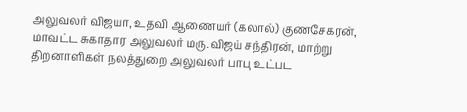அலுவலர் விஜயா, உதவி ஆணையர் (கலால்) குணசேகரன், மாவட்ட சுகாதார அலுவலர் மரு.விஜய் சந்திரன், மாற்று திறனாளிகள் நலத்துறை அலுவலர் பாபு உட்பட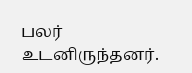பலர் உடனிருந்தனர்.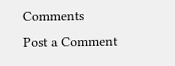Comments
Post a Comment